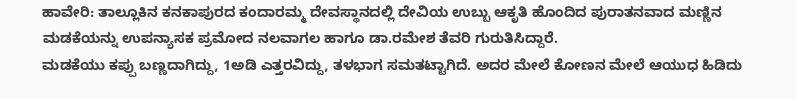ಹಾವೇರಿ: ತಾಲ್ಲೂಕಿನ ಕನಕಾಪುರದ ಕಂದಾರಮ್ಮ ದೇವಸ್ಥಾನದಲ್ಲಿ ದೇವಿಯ ಉಬ್ಬು ಆಕೃತಿ ಹೊಂದಿದ ಪುರಾತನವಾದ ಮಣ್ಣಿನ ಮಡಕೆಯನ್ನು ಉಪನ್ಯಾಸಕ ಪ್ರಮೋದ ನಲವಾಗಲ ಹಾಗೂ ಡಾ.ರಮೇಶ ತೆವರಿ ಗುರುತಿಸಿದ್ದಾರೆ.
ಮಡಕೆಯು ಕಪ್ಪು ಬಣ್ಣದಾಗಿದ್ದು, 1ಅಡಿ ಎತ್ತರವಿದ್ದು, ತಳಭಾಗ ಸಮತಟ್ಟಾಗಿದೆ. ಅದರ ಮೇಲೆ ಕೋಣನ ಮೇಲೆ ಆಯುಧ ಹಿಡಿದು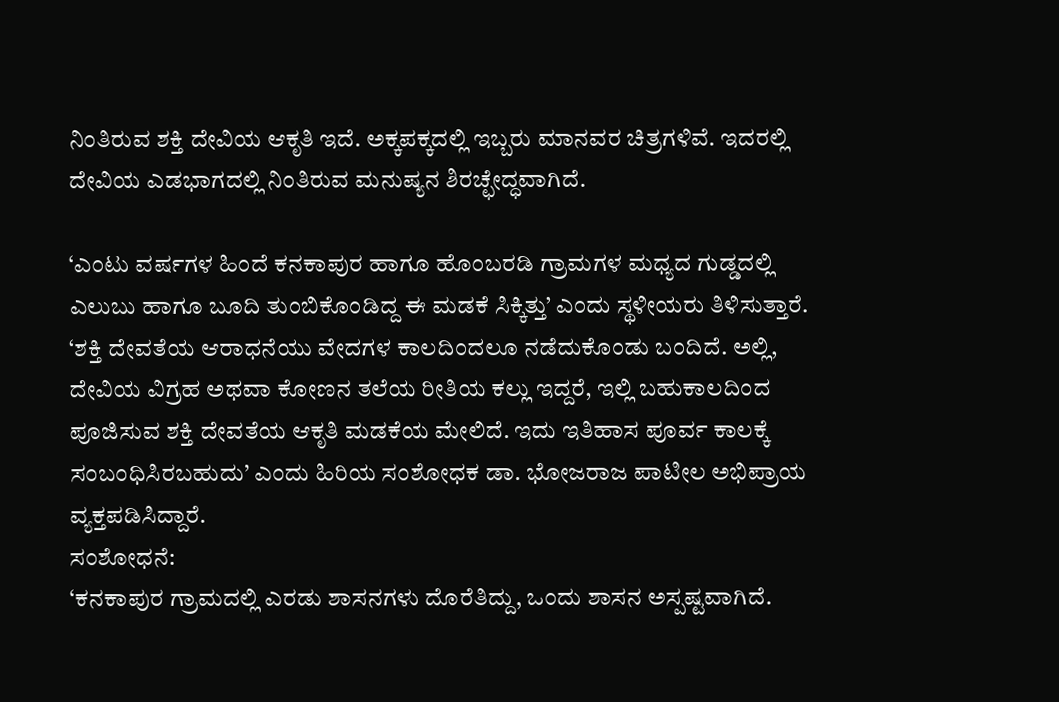ನಿಂತಿರುವ ಶಕ್ತಿ ದೇವಿಯ ಆಕೃತಿ ಇದೆ. ಅಕ್ಕಪಕ್ಕದಲ್ಲಿ ಇಬ್ಬರು ಮಾನವರ ಚಿತ್ರಗಳಿವೆ. ಇದರಲ್ಲಿ ದೇವಿಯ ಎಡಭಾಗದಲ್ಲಿ ನಿಂತಿರುವ ಮನುಷ್ಯನ ಶಿರಚ್ಛೇದ್ಧವಾಗಿದೆ.

‘ಎಂಟು ವರ್ಷಗಳ ಹಿಂದೆ ಕನಕಾಪುರ ಹಾಗೂ ಹೊಂಬರಡಿ ಗ್ರಾಮಗಳ ಮಧ್ಯದ ಗುಡ್ಡದಲ್ಲಿ ಎಲುಬು ಹಾಗೂ ಬೂದಿ ತುಂಬಿಕೊಂಡಿದ್ದ ಈ ಮಡಕೆ ಸಿಕ್ಕಿತ್ತು’ ಎಂದು ಸ್ಥಳೀಯರು ತಿಳಿಸುತ್ತಾರೆ.
‘ಶಕ್ತಿ ದೇವತೆಯ ಆರಾಧನೆಯು ವೇದಗಳ ಕಾಲದಿಂದಲೂ ನಡೆದುಕೊಂಡು ಬಂದಿದೆ. ಅಲ್ಲಿ, ದೇವಿಯ ವಿಗ್ರಹ ಅಥವಾ ಕೋಣನ ತಲೆಯ ರೀತಿಯ ಕಲ್ಲು ಇದ್ದರೆ, ಇಲ್ಲಿ ಬಹುಕಾಲದಿಂದ ಪೂಜಿಸುವ ಶಕ್ತಿ ದೇವತೆಯ ಆಕೃತಿ ಮಡಕೆಯ ಮೇಲಿದೆ. ಇದು ಇತಿಹಾಸ ಪೂರ್ವ ಕಾಲಕ್ಕೆ ಸಂಬಂಧಿಸಿರಬಹುದು’ ಎಂದು ಹಿರಿಯ ಸಂಶೋಧಕ ಡಾ. ಭೋಜರಾಜ ಪಾಟೀಲ ಅಭಿಪ್ರಾಯ ವ್ಯಕ್ತಪಡಿಸಿದ್ದಾರೆ.
ಸಂಶೋಧನೆ:
‘ಕನಕಾಪುರ ಗ್ರಾಮದಲ್ಲಿ ಎರಡು ಶಾಸನಗಳು ದೊರೆತಿದ್ದು, ಒಂದು ಶಾಸನ ಅಸ್ಪಷ್ಟವಾಗಿದೆ.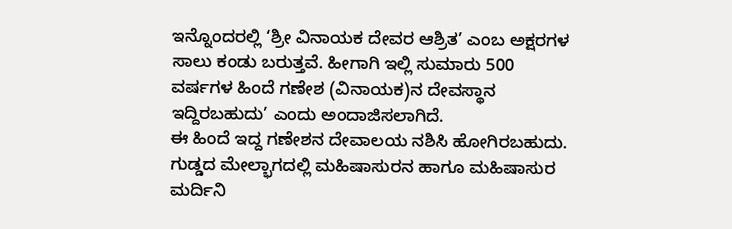ಇನ್ನೊಂದರಲ್ಲಿ ‘ಶ್ರೀ ವಿನಾಯಕ ದೇವರ ಆಶ್ರಿತ’ ಎಂಬ ಅಕ್ಷರಗಳ ಸಾಲು ಕಂಡು ಬರುತ್ತವೆ. ಹೀಗಾಗಿ ಇಲ್ಲಿ ಸುಮಾರು 500 ವರ್ಷಗಳ ಹಿಂದೆ ಗಣೇಶ (ವಿನಾಯಕ)ನ ದೇವಸ್ಥಾನ ಇದ್ದಿರಬಹುದು’ ಎಂದು ಅಂದಾಜಿಸಲಾಗಿದೆ.
ಈ ಹಿಂದೆ ಇದ್ದ ಗಣೇಶನ ದೇವಾಲಯ ನಶಿಸಿ ಹೋಗಿರಬಹುದು. ಗುಡ್ಡದ ಮೇಲ್ಭಾಗದಲ್ಲಿ ಮಹಿಷಾಸುರನ ಹಾಗೂ ಮಹಿಷಾಸುರ ಮರ್ದಿನಿ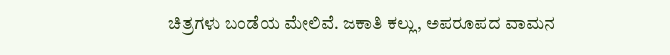ಚಿತ್ರಗಳು ಬಂಡೆಯ ಮೇಲಿವೆ. ಜಕಾತಿ ಕಲ್ಲು, ಅಪರೂಪದ ವಾಮನ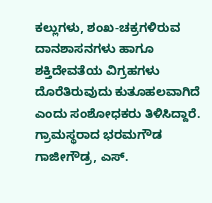ಕಲ್ಲುಗಳು, ಶಂಖ-ಚಕ್ರಗಳಿರುವ ದಾನಶಾಸನಗಳು ಹಾಗೂ ಶಕ್ತಿದೇವತೆಯ ವಿಗ್ರಹಗಳು ದೊರೆತಿರುವುದು ಕುತೂಹಲವಾಗಿದೆ ಎಂದು ಸಂಶೋಧಕರು ತಿಳಿಸಿದ್ದಾರೆ.
ಗ್ರಾಮಸ್ಥರಾದ ಭರಮಗೌಡ ಗಾಜೀಗೌಡ್ರ, ಎಸ್.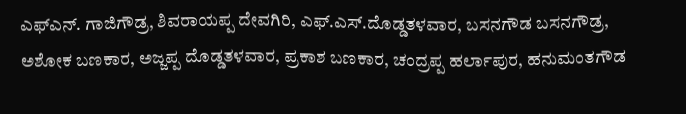ಎಫ್ಎನ್. ಗಾಜಿಗೌಡ್ರ, ಶಿವರಾಯಪ್ಪ ದೇವಗಿರಿ, ಎಫ್.ಎಸ್.ದೊಡ್ಡತಳವಾರ, ಬಸನಗೌಡ ಬಸನಗೌಡ್ರ, ಅಶೋಕ ಬಣಕಾರ, ಅಜ್ಜಪ್ಪ ದೊಡ್ಡತಳವಾರ, ಪ್ರಕಾಶ ಬಣಕಾರ, ಚಂದ್ರಪ್ಪ ಹರ್ಲಾಪುರ, ಹನುಮಂತಗೌಡ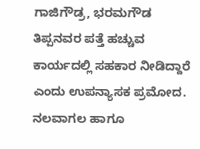ಗಾಜಿಗೌಡ್ರ, ಭರಮಗೌಡ ತಿಪ್ಪನವರ ಪತ್ತೆ ಹಚ್ಚುವ ಕಾರ್ಯದಲ್ಲಿ ಸಹಕಾರ ನೀಡಿದ್ದಾರೆ ಎಂದು ಉಪನ್ಯಾಸಕ ಪ್ರಮೋದ. ನಲವಾಗಲ ಹಾಗೂ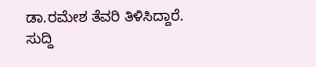ಡಾ.ರಮೇಶ ತೆವರಿ ತಿಳಿಸಿದ್ದಾರೆ.
ಸುದ್ದಿ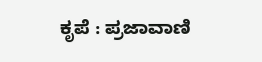ಕೃಪೆ : ಪ್ರಜಾವಾಣಿ